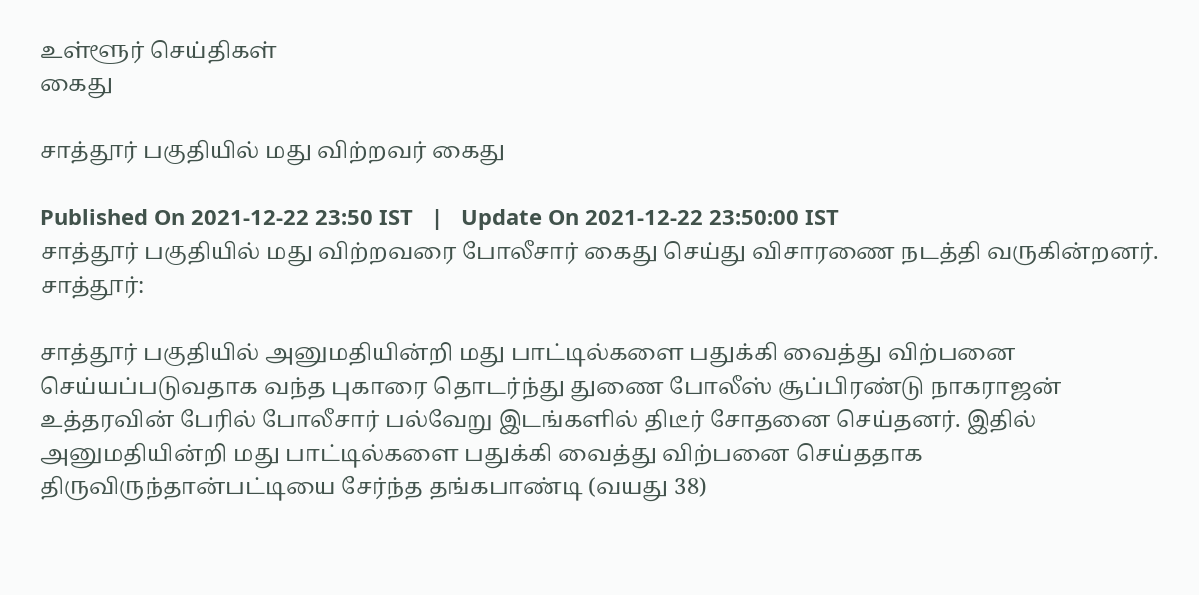உள்ளூர் செய்திகள்
கைது

சாத்தூர் பகுதியில் மது விற்றவர் கைது

Published On 2021-12-22 23:50 IST   |   Update On 2021-12-22 23:50:00 IST
சாத்தூர் பகுதியில் மது விற்றவரை போலீசார் கைது செய்து விசாரணை நடத்தி வருகின்றனர்.
சாத்தூர்:

சாத்தூர் பகுதியில் அனுமதியின்றி மது பாட்டில்களை பதுக்கி வைத்து விற்பனை செய்யப்படுவதாக வந்த புகாரை தொடர்ந்து துணை போலீஸ் சூப்பிரண்டு நாகராஜன் உத்தரவின் பேரில் போலீசார் பல்வேறு இடங்களில் திடீர் சோதனை செய்தனர். இதில் அனுமதியின்றி மது பாட்டில்களை பதுக்கி வைத்து விற்பனை செய்ததாக திருவிருந்தான்பட்டியை சேர்ந்த தங்கபாண்டி (வயது 38)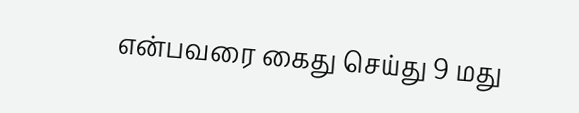என்பவரை கைது செய்து 9 மது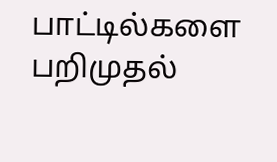பாட்டில்களை பறிமுதல்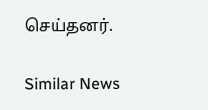செய்தனர்.

Similar News